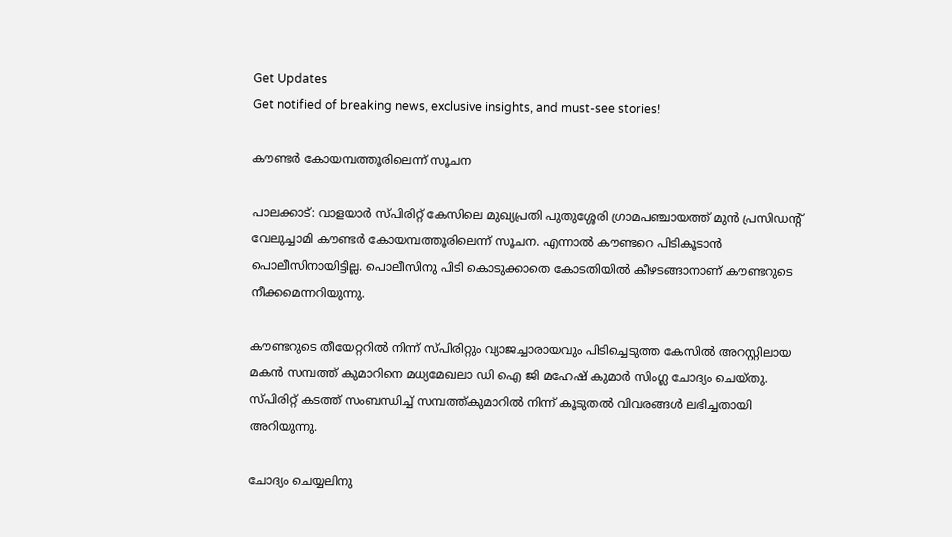Get Updates
Get notified of breaking news, exclusive insights, and must-see stories!

കൗണ്ടര്‍ കോയമ്പത്തൂരിലെന്ന് സൂചന

പാലക്കാട്: വാളയാര്‍ സ്പിരിറ്റ് കേസിലെ മുഖ്യപ്രതി പുതുശ്ശേരി ഗ്രാമപഞ്ചായത്ത് മുന്‍ പ്രസിഡന്റ് വേലുച്ചാമി കൗണ്ടര്‍ കോയമ്പത്തൂരിലെന്ന് സൂചന. എന്നാല്‍ കൗണ്ടറെ പിടികൂടാന്‍ പൊലീസിനായിട്ടില്ല. പൊലീസിനു പിടി കൊടുക്കാതെ കോടതിയില്‍ കീഴടങ്ങാനാണ് കൗണ്ടറുടെ നീക്കമെന്നറിയുന്നു.

കൗണ്ടറുടെ തീയേറ്ററില്‍ നിന്ന് സ്പിരിറ്റും വ്യാജച്ചാരായവും പിടിച്ചെടുത്ത കേസില്‍ അറസ്റ്റിലായ മകന്‍ സമ്പത്ത് കുമാറിനെ മധ്യമേഖലാ ഡി ഐ ജി മഹേഷ് കുമാര്‍ സിംഗ്ല ചോദ്യം ചെയ്തു. സ്പിരിറ്റ് കടത്ത് സംബന്ധിച്ച് സമ്പത്ത്കുമാറില്‍ നിന്ന് കൂടുതല്‍ വിവരങ്ങള്‍ ലഭിച്ചതായി അറിയുന്നു.

ചോദ്യം ചെയ്യലിനു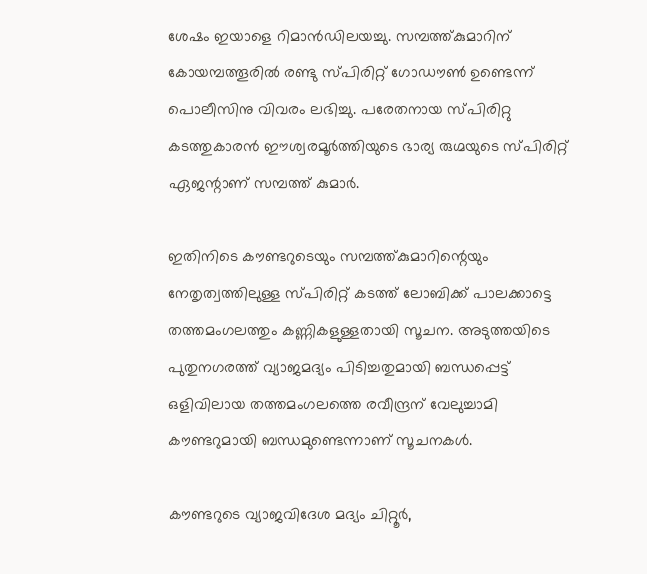ശേഷം ഇയാളെ റിമാന്‍ഡിലയച്ചു. സമ്പത്ത്കുമാറിന് കോയമ്പത്തൂരില്‍ രണ്ടു സ്പിരിറ്റ് ഗോഡൗണ്‍ ഉണ്ടെന്ന് പൊലീസിനു വിവരം ലഭിച്ചു. പരേതനായ സ്പിരിറ്റു കടത്തുകാരന്‍ ഈശ്വരമൂര്‍ത്തിയുടെ ഭാര്യ രുഗ്മയുടെ സ്പിരിറ്റ് ഏജന്റാണ് സമ്പത്ത് കുമാര്‍.

ഇതിനിടെ കൗണ്ടറുടെയും സമ്പത്ത്കുമാറിന്റെയും നേതൃത്വത്തിലുള്ള സ്പിരിറ്റ് കടത്ത് ലോബിക്ക് പാലക്കാട്ടെ തത്തമംഗലത്തും കണ്ണികളുള്ളതായി സൂചന. അടുത്തയിടെ പുതുനഗരത്ത് വ്യാജമദ്യം പിടിച്ചതുമായി ബന്ധപ്പെട്ട് ഒളിവിലായ തത്തമംഗലത്തെ രവീന്ദ്രന് വേലുച്ചാമി കൗണ്ടറുമായി ബന്ധമുണ്ടെന്നാണ് സൂചനകള്‍.

കൗണ്ടറുടെ വ്യാജവിദേശ മദ്യം ചിറ്റൂര്‍,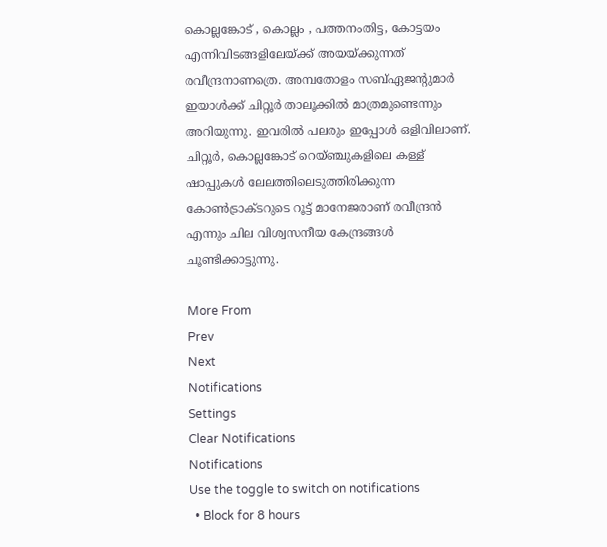കൊല്ലങ്കോട് , കൊല്ലം , പത്തനംതിട്ട, കോട്ടയം എന്നിവിടങ്ങളിലേയ്ക്ക് അയയ്ക്കുന്നത് രവീന്ദ്രനാണത്രെ. അമ്പതോളം സബ്ഏജന്റുമാര്‍ ഇയാള്‍ക്ക് ചിറ്റൂര്‍ താലൂക്കില്‍ മാത്രമുണ്ടെന്നും അറിയുന്നു. ഇവരില്‍ പലരും ഇപ്പോള്‍ ഒളിവിലാണ്. ചിറ്റൂര്‍, കൊല്ലങ്കോട് റെയ്ഞ്ചുകളിലെ കള്ള് ഷാപ്പുകള്‍ ലേലത്തിലെടുത്തിരിക്കുന്ന കോണ്‍ട്രാക്ടറുടെ റൂട്ട് മാനേജരാണ് രവീന്ദ്രന്‍ എന്നും ചില വിശ്വസനീയ കേന്ദ്രങ്ങള്‍ ചൂണ്ടിക്കാട്ടുന്നു.

More From
Prev
Next
Notifications
Settings
Clear Notifications
Notifications
Use the toggle to switch on notifications
  • Block for 8 hours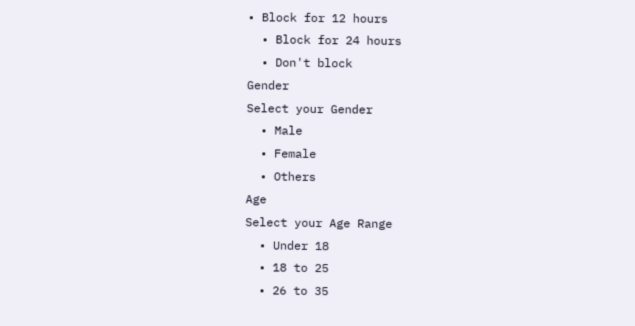• Block for 12 hours
  • Block for 24 hours
  • Don't block
Gender
Select your Gender
  • Male
  • Female
  • Others
Age
Select your Age Range
  • Under 18
  • 18 to 25
  • 26 to 35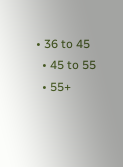• 36 to 45
  • 45 to 55
  • 55+